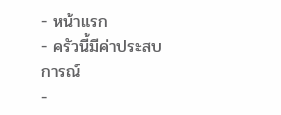- หน้าแรก
- ครัวนี้มีค่าประสบการณ์
-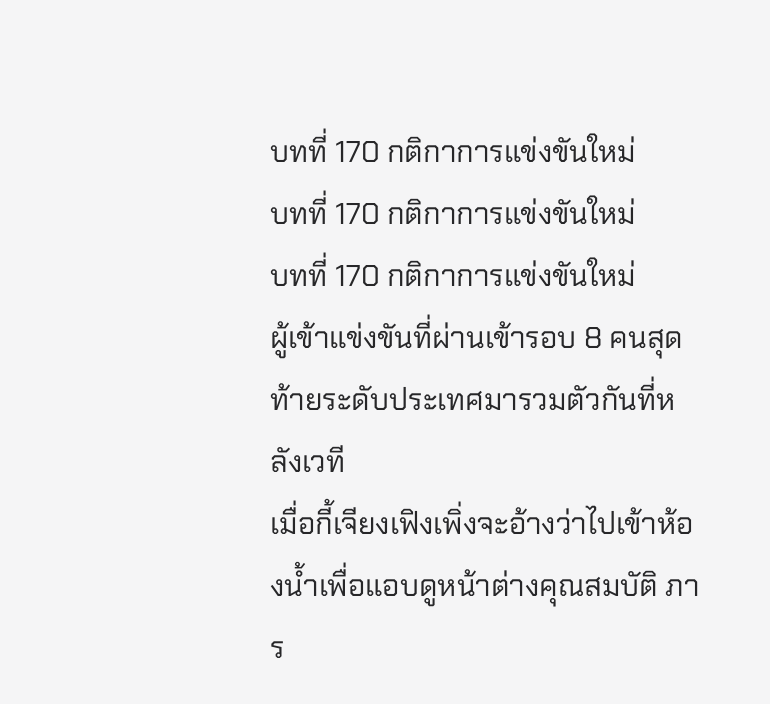บทที่ 170 กติกาการแข่งขันใหม่
บทที่ 170 กติกาการแข่งขันใหม่
บทที่ 170 กติกาการแข่งขันใหม่
ผู้เข้าแข่งขันที่ผ่านเข้ารอบ 8 คนสุดท้ายระดับประเทศมารวมตัวกันที่หลังเวที
เมื่อกี้เจียงเฟิงเพิ่งจะอ้างว่าไปเข้าห้องน้ำเพื่อแอบดูหน้าต่างคุณสมบัติ ภาร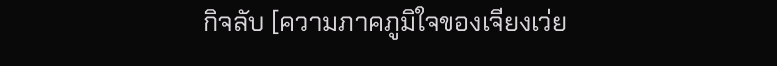กิจลับ [ความภาคภูมิใจของเจียงเว่ย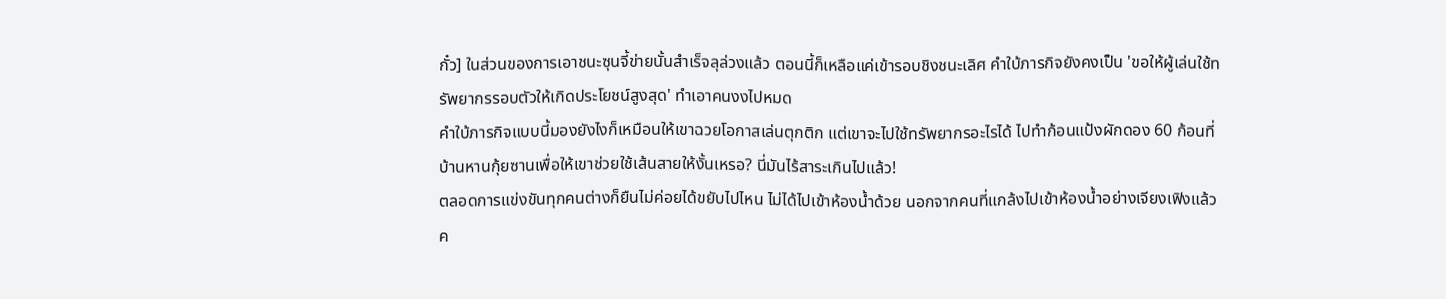กั๋ว] ในส่วนของการเอาชนะซุนจี้ข่ายนั้นสำเร็จลุล่วงแล้ว ตอนนี้ก็เหลือแค่เข้ารอบชิงชนะเลิศ คำใบ้ภารกิจยังคงเป็น 'ขอให้ผู้เล่นใช้ทรัพยากรรอบตัวให้เกิดประโยชน์สูงสุด' ทำเอาคนงงไปหมด
คำใบ้ภารกิจแบบนี้มองยังไงก็เหมือนให้เขาฉวยโอกาสเล่นตุกติก แต่เขาจะไปใช้ทรัพยากรอะไรได้ ไปทำก้อนแป้งผักดอง 60 ก้อนที่บ้านหานกุ้ยซานเพื่อให้เขาช่วยใช้เส้นสายให้งั้นเหรอ? นี่มันไร้สาระเกินไปแล้ว!
ตลอดการแข่งขันทุกคนต่างก็ยืนไม่ค่อยได้ขยับไปไหน ไม่ได้ไปเข้าห้องน้ำด้วย นอกจากคนที่แกล้งไปเข้าห้องน้ำอย่างเจียงเฟิงแล้ว ค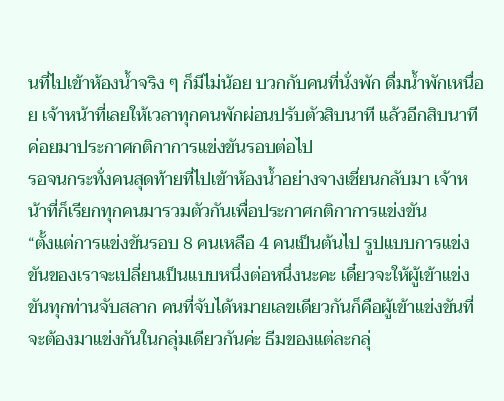นที่ไปเข้าห้องน้ำจริง ๆ ก็มีไม่น้อย บวกกับคนที่นั่งพัก ดื่มน้ำพักเหนื่อย เจ้าหน้าที่เลยให้เวลาทุกคนพักผ่อนปรับตัวสิบนาที แล้วอีกสิบนาทีค่อยมาประกาศกติกาการแข่งขันรอบต่อไป
รอจนกระทั่งคนสุดท้ายที่ไปเข้าห้องน้ำอย่างจางเชี่ยนกลับมา เจ้าหน้าที่ก็เรียกทุกคนมารวมตัวกันเพื่อประกาศกติกาการแข่งขัน
“ตั้งแต่การแข่งขันรอบ 8 คนเหลือ 4 คนเป็นต้นไป รูปแบบการแข่งขันของเราจะเปลี่ยนเป็นแบบหนึ่งต่อหนึ่งนะคะ เดี๋ยวจะให้ผู้เข้าแข่งขันทุกท่านจับสลาก คนที่จับได้หมายเลขเดียวกันก็คือผู้เข้าแข่งขันที่จะต้องมาแข่งกันในกลุ่มเดียวกันค่ะ ธีมของแต่ละกลุ่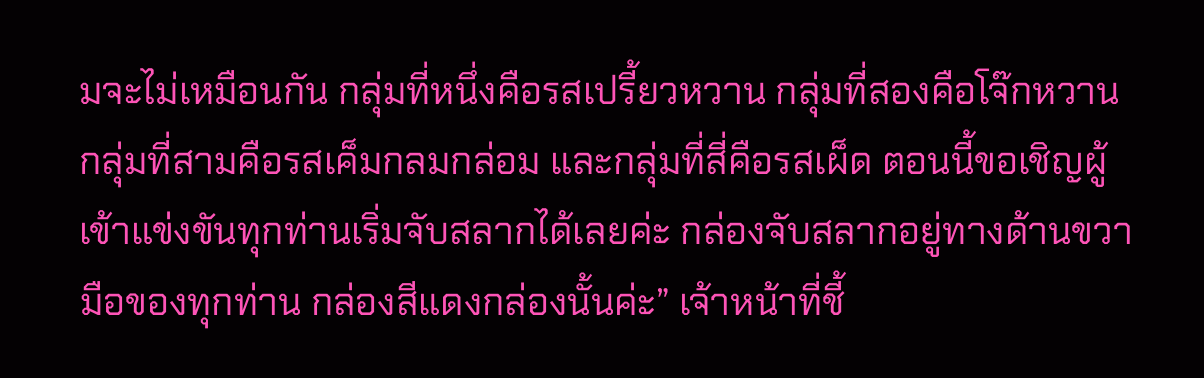มจะไม่เหมือนกัน กลุ่มที่หนึ่งคือรสเปรี้ยวหวาน กลุ่มที่สองคือโจ๊กหวาน กลุ่มที่สามคือรสเค็มกลมกล่อม และกลุ่มที่สี่คือรสเผ็ด ตอนนี้ขอเชิญผู้เข้าแข่งขันทุกท่านเริ่มจับสลากได้เลยค่ะ กล่องจับสลากอยู่ทางด้านขวามือของทุกท่าน กล่องสีแดงกล่องนั้นค่ะ” เจ้าหน้าที่ชี้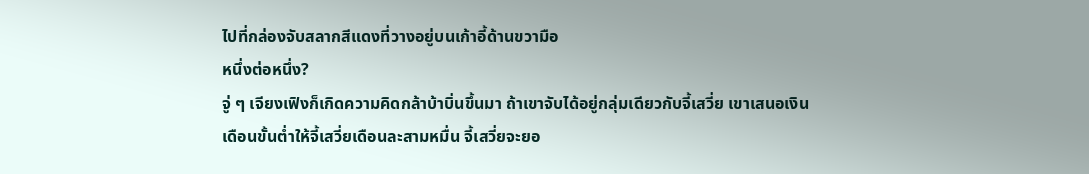ไปที่กล่องจับสลากสีแดงที่วางอยู่บนเก้าอี้ด้านขวามือ
หนึ่งต่อหนึ่ง?
จู่ ๆ เจียงเฟิงก็เกิดความคิดกล้าบ้าบิ่นขึ้นมา ถ้าเขาจับได้อยู่กลุ่มเดียวกับจี้เสวี่ย เขาเสนอเงินเดือนขั้นต่ำให้จี้เสวี่ยเดือนละสามหมื่น จี้เสวี่ยจะยอ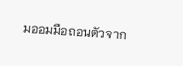มออมมือถอนตัวจาก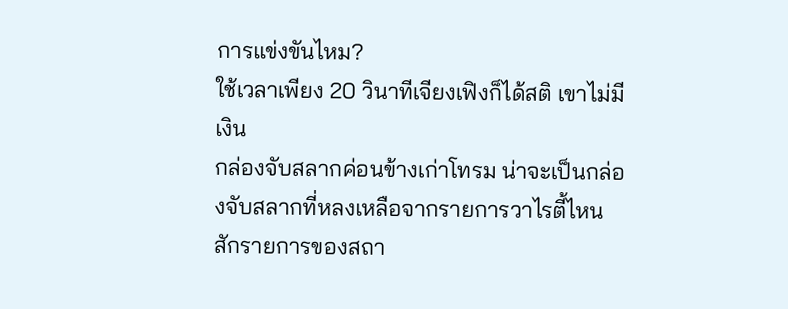การแข่งขันไหม?
ใช้เวลาเพียง 20 วินาทีเจียงเฟิงก็ได้สติ เขาไม่มีเงิน
กล่องจับสลากค่อนข้างเก่าโทรม น่าจะเป็นกล่องจับสลากที่หลงเหลือจากรายการวาไรตี้ไหนสักรายการของสถา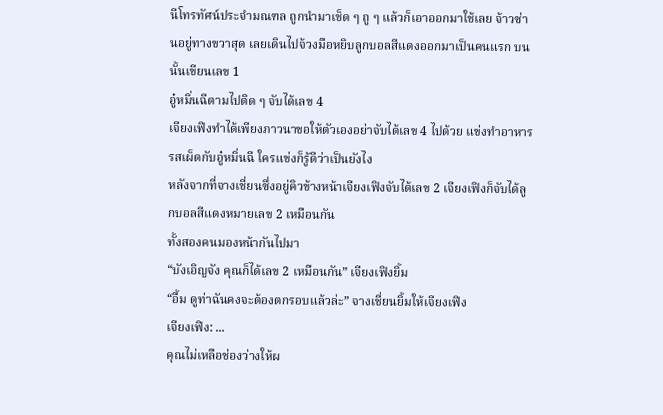นีโทรทัศน์ประจำมณฑล ถูกนำมาเช็ด ๆ ถู ๆ แล้วก็เอาออกมาใช้เลย จ้าวซ่านอยู่ทางขวาสุด เลยเดินไปจ้วงมือหยิบลูกบอลสีแดงออกมาเป็นคนแรก บนนั้นเขียนเลข 1
อู๋หมิ่นฉีตามไปติด ๆ จับได้เลข 4
เจียงเฟิงทำได้เพียงภาวนาขอให้ตัวเองอย่าจับได้เลข 4 ไปด้วย แข่งทำอาหารรสเผ็ดกับอู๋หมิ่นฉี ใครแข่งก็รู้ดีว่าเป็นยังไง
หลังจากที่จางเชี่ยนซึ่งอยู่คิวข้างหน้าเจียงเฟิงจับได้เลข 2 เจียงเฟิงก็จับได้ลูกบอลสีแดงหมายเลข 2 เหมือนกัน
ทั้งสองคนมองหน้ากันไปมา
“บังเอิญจัง คุณก็ได้เลข 2 เหมือนกัน” เจียงเฟิงยิ้ม
“อื้ม ดูท่าฉันคงจะต้องตกรอบแล้วล่ะ” จางเชี่ยนยิ้มให้เจียงเฟิง
เจียงเฟิง: ...
คุณไม่เหลือช่องว่างให้ผ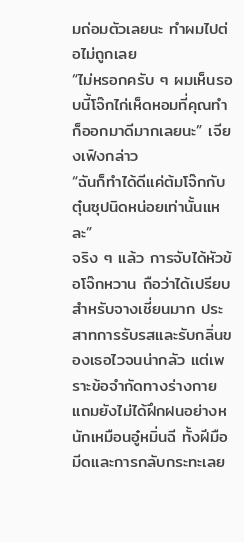มถ่อมตัวเลยนะ ทำผมไปต่อไม่ถูกเลย
“ไม่หรอกครับ ๆ ผมเห็นรอบนี้โจ๊กไก่เห็ดหอมที่คุณทำก็ออกมาดีมากเลยนะ” เจียงเฟิงกล่าว
“ฉันก็ทำได้ดีแค่ต้มโจ๊กกับตุ๋นซุปนิดหน่อยเท่านั้นแหละ”
จริง ๆ แล้ว การจับได้หัวข้อโจ๊กหวาน ถือว่าได้เปรียบสำหรับจางเชี่ยนมาก ประสาทการรับรสและรับกลิ่นของเธอไวจนน่ากลัว แต่เพราะข้อจำกัดทางร่างกาย แถมยังไม่ได้ฝึกฝนอย่างหนักเหมือนอู๋หมิ่นฉี ทั้งฝีมือมีดและการกลับกระทะเลย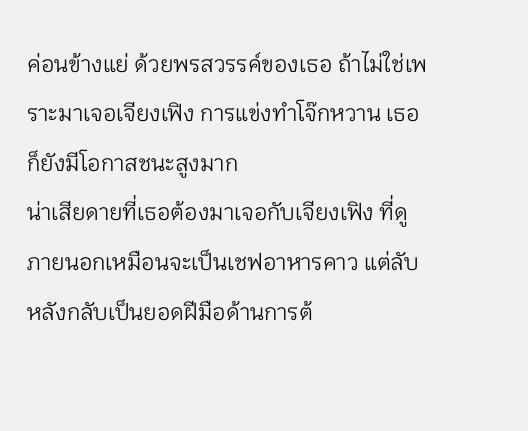ค่อนข้างแย่ ด้วยพรสวรรค์ของเธอ ถ้าไม่ใช่เพราะมาเจอเจียงเฟิง การแข่งทำโจ๊กหวาน เธอก็ยังมีโอกาสชนะสูงมาก
น่าเสียดายที่เธอต้องมาเจอกับเจียงเฟิง ที่ดูภายนอกเหมือนจะเป็นเชฟอาหารคาว แต่ลับหลังกลับเป็นยอดฝีมือด้านการต้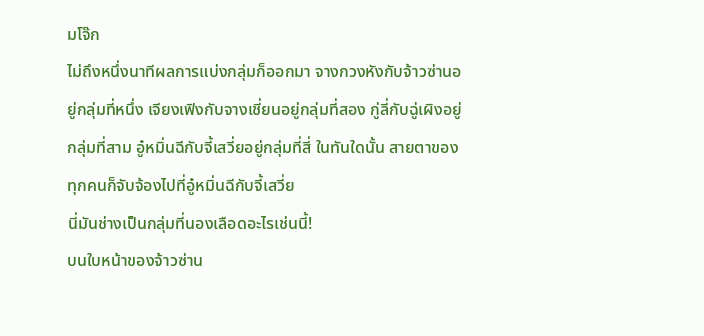มโจ๊ก
ไม่ถึงหนึ่งนาทีผลการแบ่งกลุ่มก็ออกมา จางกวงหังกับจ้าวซ่านอยู่กลุ่มที่หนึ่ง เจียงเฟิงกับจางเชี่ยนอยู่กลุ่มที่สอง กู่ลี่กับฉู่เผิงอยู่กลุ่มที่สาม อู๋หมิ่นฉีกับจี้เสวี่ยอยู่กลุ่มที่สี่ ในทันใดนั้น สายตาของทุกคนก็จับจ้องไปที่อู๋หมิ่นฉีกับจี้เสวี่ย
นี่มันช่างเป็นกลุ่มที่นองเลือดอะไรเช่นนี้!
บนใบหน้าของจ้าวซ่าน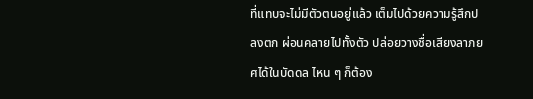ที่แทบจะไม่มีตัวตนอยู่แล้ว เต็มไปด้วยความรู้สึกปลงตก ผ่อนคลายไปทั้งตัว ปล่อยวางชื่อเสียงลาภยศได้ในบัดดล ไหน ๆ ก็ต้อง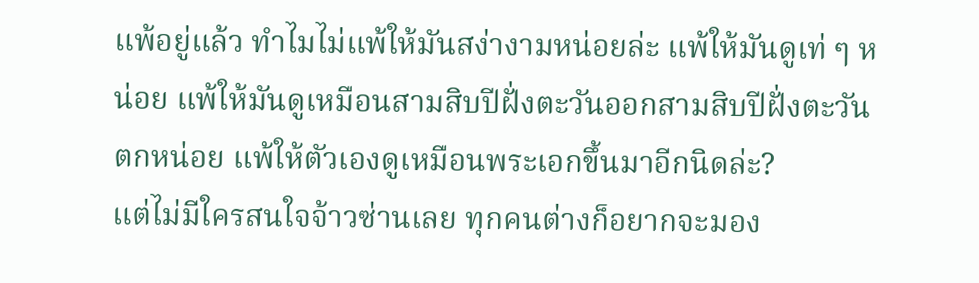แพ้อยู่แล้ว ทำไมไม่แพ้ให้มันสง่างามหน่อยล่ะ แพ้ให้มันดูเท่ ๆ หน่อย แพ้ให้มันดูเหมือนสามสิบปีฝั่งตะวันออกสามสิบปีฝั่งตะวันตกหน่อย แพ้ให้ตัวเองดูเหมือนพระเอกขึ้นมาอีกนิดล่ะ?
แต่ไม่มีใครสนใจจ้าวซ่านเลย ทุกคนต่างก็อยากจะมอง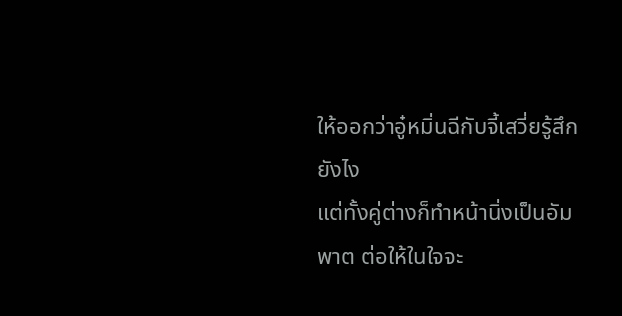ให้ออกว่าอู๋หมิ่นฉีกับจี้เสวี่ยรู้สึกยังไง
แต่ทั้งคู่ต่างก็ทำหน้านิ่งเป็นอัมพาต ต่อให้ในใจจะ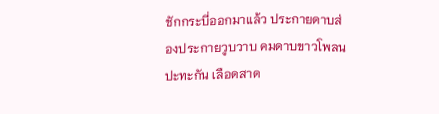ชักกระบี่ออกมาแล้ว ประกายดาบส่องประกายวูบวาบ คมดาบขาวโพลนปะทะกัน เลือดสาด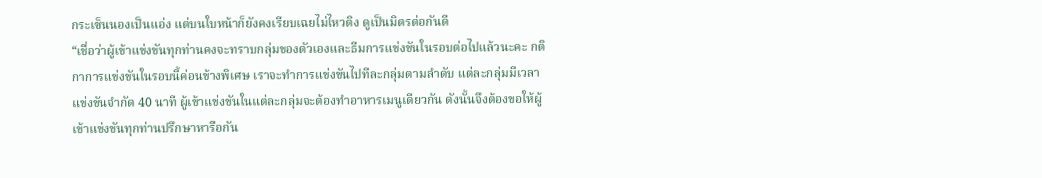กระเซ็นนองเป็นแอ่ง แต่บนใบหน้าก็ยังคงเรียบเฉยไม่ไหวติง ดูเป็นมิตรต่อกันดี
“เชื่อว่าผู้เข้าแข่งขันทุกท่านคงจะทราบกลุ่มของตัวเองและธีมการแข่งขันในรอบต่อไปแล้วนะคะ กติกาการแข่งขันในรอบนี้ค่อนข้างพิเศษ เราจะทำการแข่งขันไปทีละกลุ่มตามลำดับ แต่ละกลุ่มมีเวลาแข่งขันจำกัด 40 นาที ผู้เข้าแข่งขันในแต่ละกลุ่มจะต้องทำอาหารเมนูเดียวกัน ดังนั้นจึงต้องขอให้ผู้เข้าแข่งขันทุกท่านปรึกษาหารือกัน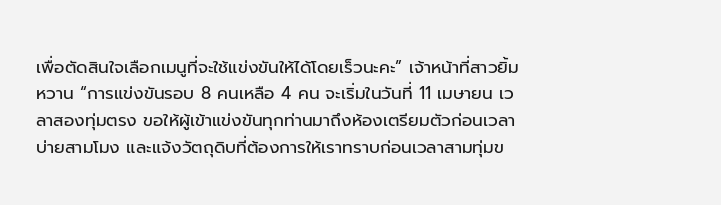เพื่อตัดสินใจเลือกเมนูที่จะใช้แข่งขันให้ได้โดยเร็วนะคะ” เจ้าหน้าที่สาวยิ้มหวาน “การแข่งขันรอบ 8 คนเหลือ 4 คน จะเริ่มในวันที่ 11 เมษายน เวลาสองทุ่มตรง ขอให้ผู้เข้าแข่งขันทุกท่านมาถึงห้องเตรียมตัวก่อนเวลาบ่ายสามโมง และแจ้งวัตถุดิบที่ต้องการให้เราทราบก่อนเวลาสามทุ่มข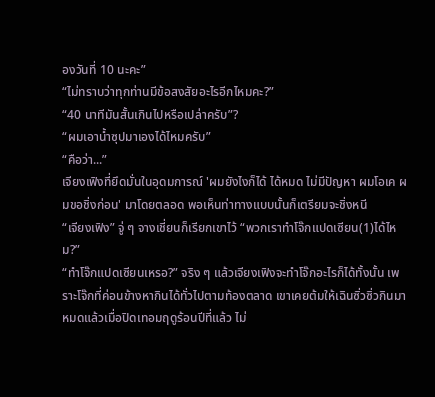องวันที่ 10 นะคะ”
“ไม่ทราบว่าทุกท่านมีข้อสงสัยอะไรอีกไหมคะ?”
“40 นาทีมันสั้นเกินไปหรือเปล่าครับ”?
“ผมเอาน้ำซุปมาเองได้ไหมครับ”
“คือว่า...”
เจียงเฟิงที่ยึดมั่นในอุดมการณ์ 'ผมยังไงก็ได้ ได้หมด ไม่มีปัญหา ผมโอเค ผมขอชิ่งก่อน' มาโดยตลอด พอเห็นท่าทางแบบนั้นก็เตรียมจะชิ่งหนี
“เจียงเฟิง” จู่ ๆ จางเชี่ยนก็เรียกเขาไว้ “พวกเราทำโจ๊กแปดเซียน(1)ได้ไหม?”
“ทำโจ๊กแปดเซียนเหรอ?” จริง ๆ แล้วเจียงเฟิงจะทำโจ๊กอะไรก็ได้ทั้งนั้น เพราะโจ๊กที่ค่อนข้างหากินได้ทั่วไปตามท้องตลาด เขาเคยต้มให้เฉินซิ่วซิ่วกินมาหมดแล้วเมื่อปิดเทอมฤดูร้อนปีที่แล้ว ไม่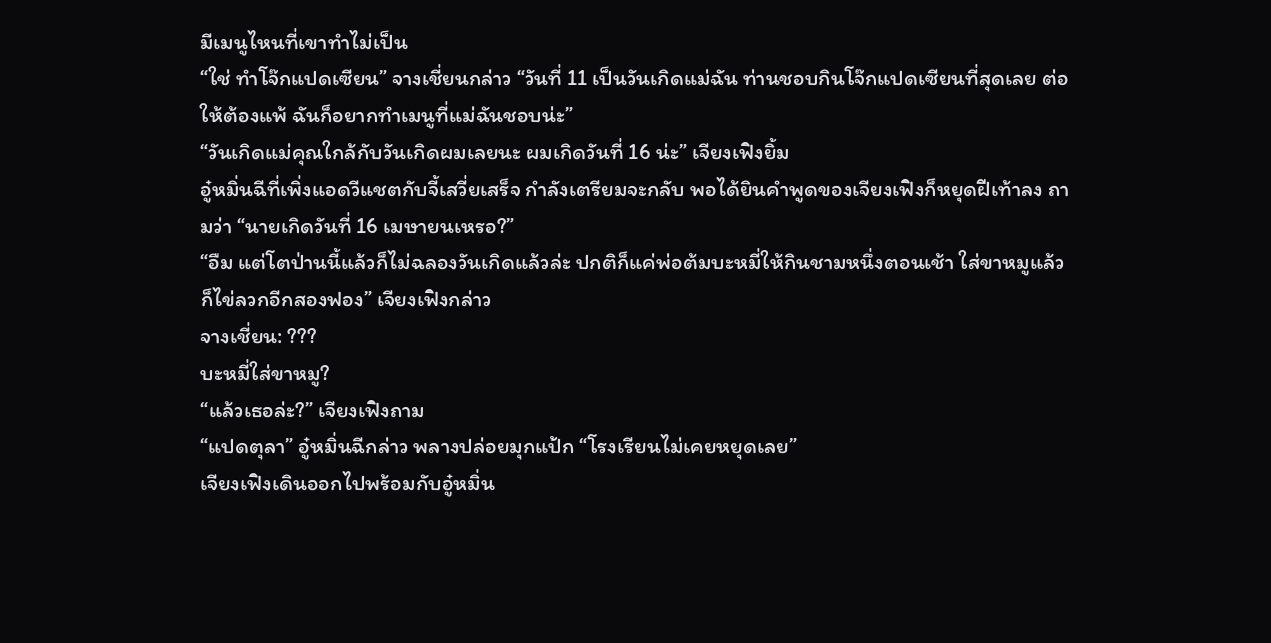มีเมนูไหนที่เขาทำไม่เป็น
“ใช่ ทำโจ๊กแปดเซียน” จางเชี่ยนกล่าว “วันที่ 11 เป็นวันเกิดแม่ฉัน ท่านชอบกินโจ๊กแปดเซียนที่สุดเลย ต่อให้ต้องแพ้ ฉันก็อยากทำเมนูที่แม่ฉันชอบน่ะ”
“วันเกิดแม่คุณใกล้กับวันเกิดผมเลยนะ ผมเกิดวันที่ 16 น่ะ” เจียงเฟิงยิ้ม
อู๋หมิ่นฉีที่เพิ่งแอดวีแชตกับจี้เสวี่ยเสร็จ กำลังเตรียมจะกลับ พอได้ยินคำพูดของเจียงเฟิงก็หยุดฝีเท้าลง ถามว่า “นายเกิดวันที่ 16 เมษายนเหรอ?”
“อืม แต่โตป่านนี้แล้วก็ไม่ฉลองวันเกิดแล้วล่ะ ปกติก็แค่พ่อต้มบะหมี่ให้กินชามหนึ่งตอนเช้า ใส่ขาหมูแล้วก็ไข่ลวกอีกสองฟอง” เจียงเฟิงกล่าว
จางเชี่ยน: ???
บะหมี่ใส่ขาหมู?
“แล้วเธอล่ะ?” เจียงเฟิงถาม
“แปดตุลา” อู๋หมิ่นฉีกล่าว พลางปล่อยมุกแป้ก “โรงเรียนไม่เคยหยุดเลย”
เจียงเฟิงเดินออกไปพร้อมกับอู๋หมิ่น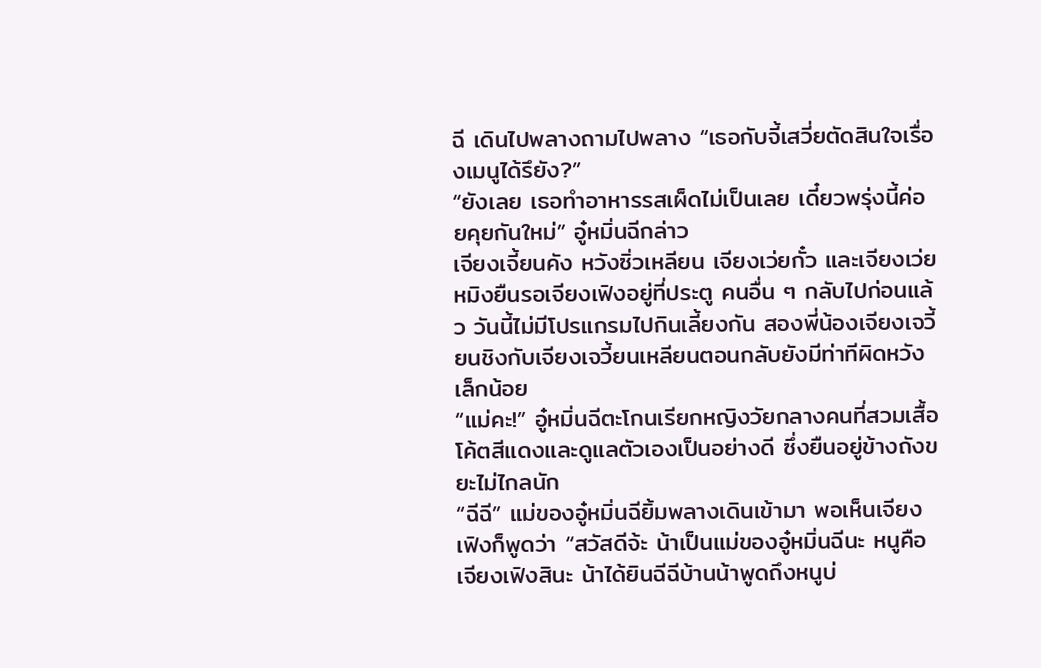ฉี เดินไปพลางถามไปพลาง “เธอกับจี้เสวี่ยตัดสินใจเรื่องเมนูได้รึยัง?”
“ยังเลย เธอทำอาหารรสเผ็ดไม่เป็นเลย เดี๋ยวพรุ่งนี้ค่อยคุยกันใหม่” อู๋หมิ่นฉีกล่าว
เจียงเจี้ยนคัง หวังซิ่วเหลียน เจียงเว่ยกั๋ว และเจียงเว่ยหมิงยืนรอเจียงเฟิงอยู่ที่ประตู คนอื่น ๆ กลับไปก่อนแล้ว วันนี้ไม่มีโปรแกรมไปกินเลี้ยงกัน สองพี่น้องเจียงเจวี้ยนชิงกับเจียงเจวี้ยนเหลียนตอนกลับยังมีท่าทีผิดหวังเล็กน้อย
“แม่คะ!” อู๋หมิ่นฉีตะโกนเรียกหญิงวัยกลางคนที่สวมเสื้อโค้ตสีแดงและดูแลตัวเองเป็นอย่างดี ซึ่งยืนอยู่ข้างถังขยะไม่ไกลนัก
“ฉีฉี” แม่ของอู๋หมิ่นฉียิ้มพลางเดินเข้ามา พอเห็นเจียงเฟิงก็พูดว่า “สวัสดีจ้ะ น้าเป็นแม่ของอู๋หมิ่นฉีนะ หนูคือเจียงเฟิงสินะ น้าได้ยินฉีฉีบ้านน้าพูดถึงหนูบ่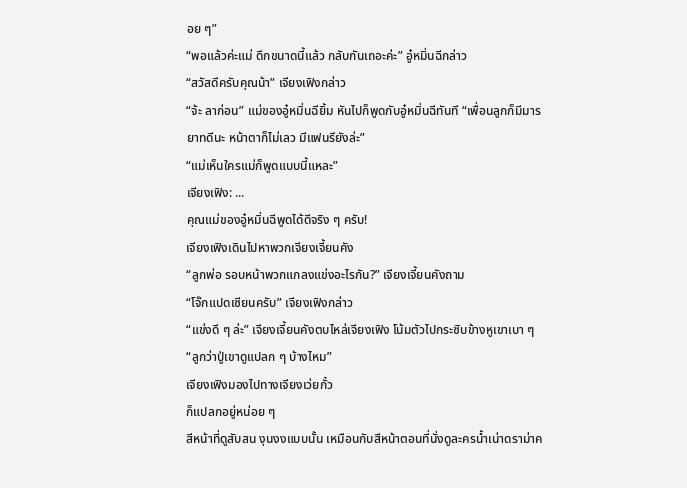อย ๆ”
“พอแล้วค่ะแม่ ดึกขนาดนี้แล้ว กลับกันเถอะค่ะ” อู๋หมิ่นฉีกล่าว
“สวัสดีครับคุณน้า” เจียงเฟิงกล่าว
“จ้ะ ลาก่อน” แม่ของอู๋หมิ่นฉียิ้ม หันไปก็พูดกับอู๋หมิ่นฉีทันที “เพื่อนลูกก็มีมารยาทดีนะ หน้าตาก็ไม่เลว มีแฟนรึยังล่ะ”
“แม่เห็นใครแม่ก็พูดแบบนี้แหละ”
เจียงเฟิง: ...
คุณแม่ของอู๋หมิ่นฉีพูดได้ดีจริง ๆ ครับ!
เจียงเฟิงเดินไปหาพวกเจียงเจี้ยนคัง
“ลูกพ่อ รอบหน้าพวกแกลงแข่งอะไรกัน?” เจียงเจี้ยนคังถาม
“โจ๊กแปดเซียนครับ” เจียงเฟิงกล่าว
“แข่งดี ๆ ล่ะ” เจียงเจี้ยนคังตบไหล่เจียงเฟิง โน้มตัวไปกระซิบข้างหูเขาเบา ๆ “ลูกว่าปู่เขาดูแปลก ๆ บ้างไหม”
เจียงเฟิงมองไปทางเจียงเว่ยกั๋ว
ก็แปลกอยู่หน่อย ๆ
สีหน้าที่ดูสับสน งุนงงแบบนั้น เหมือนกับสีหน้าตอนที่นั่งดูละครน้ำเน่าดราม่าค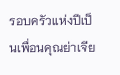รอบครัวแห่งปีเป็นเพื่อนคุณย่าเจีย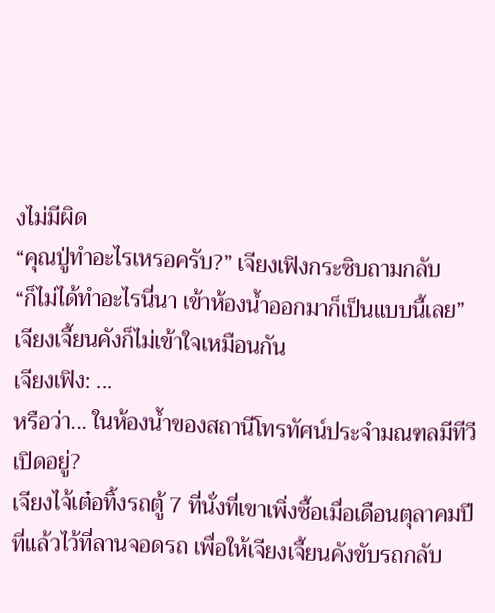งไม่มีผิด
“คุณปู่ทำอะไรเหรอครับ?” เจียงเฟิงกระซิบถามกลับ
“ก็ไม่ได้ทำอะไรนี่นา เข้าห้องน้ำออกมาก็เป็นแบบนี้เลย” เจียงเจี้ยนคังก็ไม่เข้าใจเหมือนกัน
เจียงเฟิง: ...
หรือว่า... ในห้องน้ำของสถานีโทรทัศน์ประจำมณฑลมีทีวีเปิดอยู่?
เจียงไจ้เต๋อทิ้งรถตู้ 7 ที่นั่งที่เขาเพิ่งซื้อเมื่อเดือนตุลาคมปีที่แล้วไว้ที่ลานจอดรถ เพื่อให้เจียงเจี้ยนคังขับรถกลับ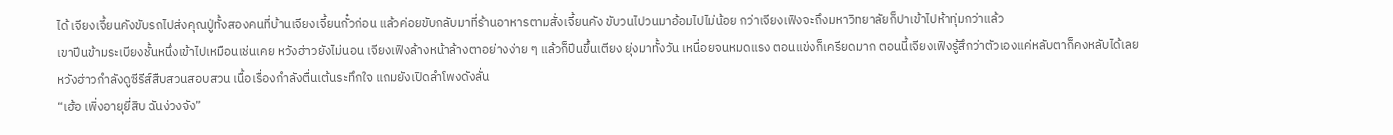ได้ เจียงเจี้ยนคังขับรถไปส่งคุณปู่ทั้งสองคนที่บ้านเจียงเจี้ยนกั๋วก่อน แล้วค่อยขับกลับมาที่ร้านอาหารตามสั่งเจี้ยนคัง ขับวนไปวนมาอ้อมไปไม่น้อย กว่าเจียงเฟิงจะถึงมหาวิทยาลัยก็ปาเข้าไปห้าทุ่มกว่าแล้ว
เขาปีนข้ามระเบียงชั้นหนึ่งเข้าไปเหมือนเช่นเคย หวังฮ่าวยังไม่นอน เจียงเฟิงล้างหน้าล้างตาอย่างง่าย ๆ แล้วก็ปีนขึ้นเตียง ยุ่งมาทั้งวัน เหนื่อยจนหมดแรง ตอนแข่งก็เครียดมาก ตอนนี้เจียงเฟิงรู้สึกว่าตัวเองแค่หลับตาก็คงหลับได้เลย
หวังฮ่าวกำลังดูซีรีส์สืบสวนสอบสวน เนื้อเรื่องกำลังตื่นเต้นระทึกใจ แถมยังเปิดลำโพงดังลั่น
“เฮ้อ เพิ่งอายุยี่สิบ ฉันง่วงจัง”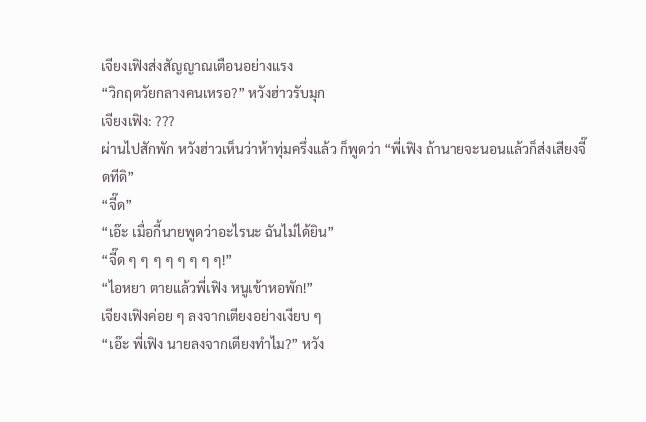เจียงเฟิงส่งสัญญาณเตือนอย่างแรง
“วิกฤตวัยกลางคนเหรอ?” หวังฮ่าวรับมุก
เจียงเฟิง: ???
ผ่านไปสักพัก หวังฮ่าวเห็นว่าห้าทุ่มครึ่งแล้ว ก็พูดว่า “พี่เฟิง ถ้านายจะนอนแล้วก็ส่งเสียงจี๊ดทีดิ”
“จี๊ด”
“เอ๊ะ เมื่อกี้นายพูดว่าอะไรนะ ฉันไม่ได้ยิน”
“จี๊ด ๆ ๆ ๆ ๆ ๆ ๆ ๆ ๆ!”
“ไอหยา ตายแล้วพี่เฟิง หนูเข้าหอพัก!”
เจียงเฟิงค่อย ๆ ลงจากเตียงอย่างเงียบ ๆ
“เอ๊ะ พี่เฟิง นายลงจากเตียงทำไม?” หวัง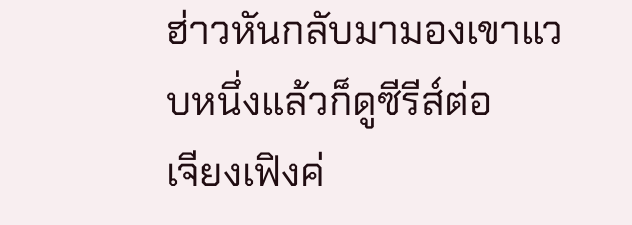ฮ่าวหันกลับมามองเขาแวบหนึ่งแล้วก็ดูซีรีส์ต่อ
เจียงเฟิงค่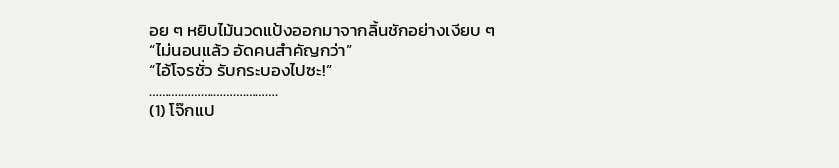อย ๆ หยิบไม้นวดแป้งออกมาจากลิ้นชักอย่างเงียบ ๆ
“ไม่นอนแล้ว อัดคนสำคัญกว่า”
“ไอ้โจรชั่ว รับกระบองไปซะ!”
……….……….……….……….
(1) โจ๊กแป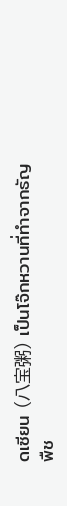ดเซียน (八宝粥) เป็นโจ๊กหวานที่ทำจากธัญพืช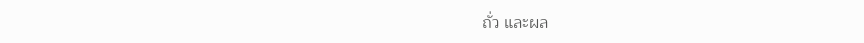ถั่ว และผล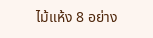ไม้แห้ง 8 อย่าง